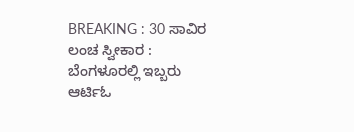BREAKING : 30 ಸಾವಿರ ಲಂಚ ಸ್ವೀಕಾರ : ಬೆಂಗಳೂರಲ್ಲಿ ಇಬ್ಬರು ಆರ್ಟಿಓ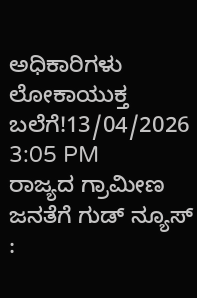ಅಧಿಕಾರಿಗಳು ಲೋಕಾಯುಕ್ತ ಬಲೆಗೆ!13/04/2026 3:05 PM
ರಾಜ್ಯದ ಗ್ರಾಮೀಣ ಜನತೆಗೆ ಗುಡ್ ನ್ಯೂಸ್ :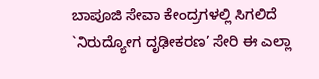ಬಾಪೂಜಿ ಸೇವಾ ಕೇಂದ್ರಗಳಲ್ಲಿ ಸಿಗಲಿದೆ `ನಿರುದ್ಯೋಗ ದೃಢೀಕರಣ’ ಸೇರಿ ಈ ಎಲ್ಲಾ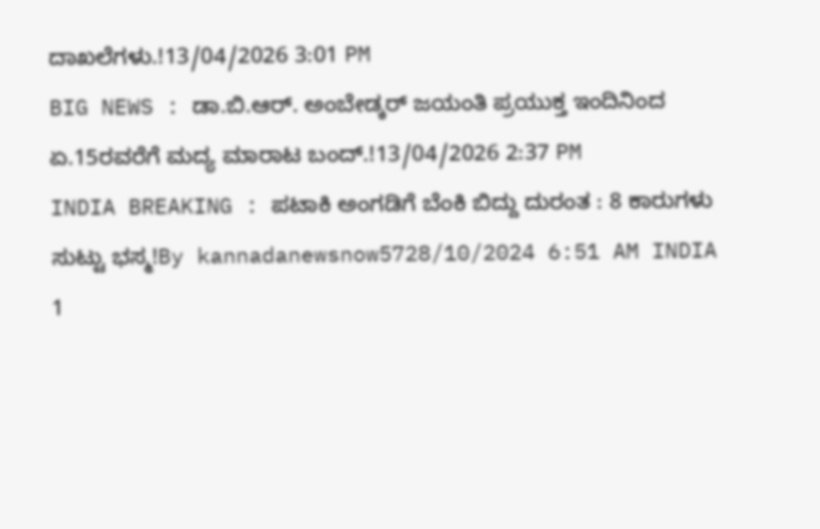ದಾಖಲೆಗಳು.!13/04/2026 3:01 PM
BIG NEWS : ಡಾ.ಬಿ.ಆರ್. ಅಂಬೇಡ್ಕರ್ ಜಯಂತಿ ಪ್ರಯುಕ್ತ ಇಂದಿನಿಂದ ಏ.15ರವರೆಗೆ ಮದ್ಯ ಮಾರಾಟ ಬಂದ್.!13/04/2026 2:37 PM
INDIA BREAKING : ಪಟಾಕಿ ಅಂಗಡಿಗೆ ಬೆಂಕಿ ಬಿದ್ದು ದುರಂತ : 8 ಕಾರುಗಳು ಸುಟ್ಟು ಭಸ್ಮ!By kannadanewsnow5728/10/2024 6:51 AM INDIA 1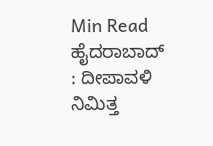Min Read ಹೈದರಾಬಾದ್ : ದೀಪಾವಳಿ ನಿಮಿತ್ತ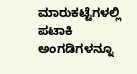ಮಾರುಕಟ್ಟೆಗಳಲ್ಲಿ ಪಟಾಕಿ ಅಂಗಡಿಗಳನ್ನೂ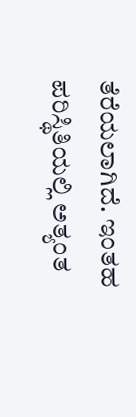ತೆರೆಯಲಾಗಿದೆ. ಇಂತಹ ಪರಿಸ್ಥಿತಿಯಲ್ಲಿ ಅತ್ಯಂತ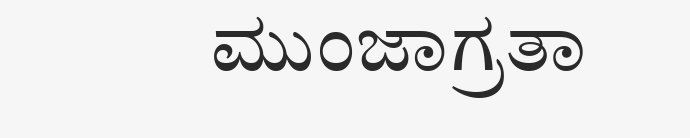ಮುಂಜಾಗ್ರತಾ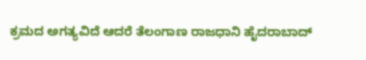ಕ್ರಮದ ಅಗತ್ಯವಿದೆ ಆದರೆ ತೆಲಂಗಾಣ ರಾಜಧಾನಿ ಹೈದರಾಬಾದ್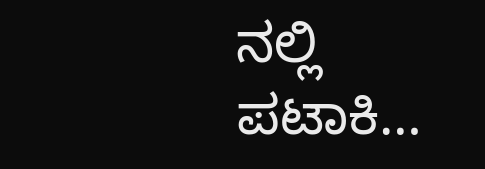ನಲ್ಲಿ ಪಟಾಕಿ…